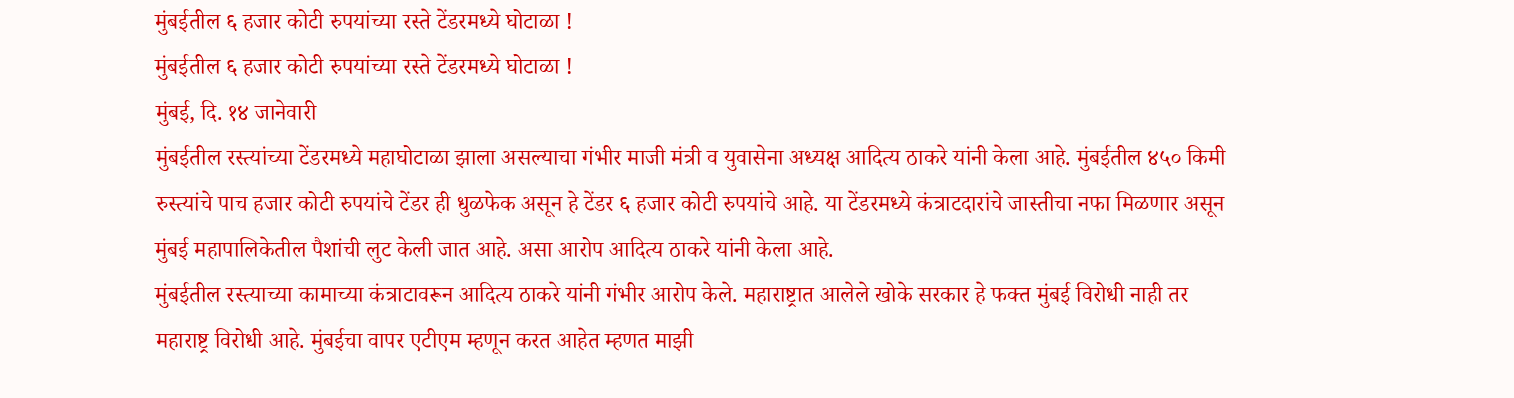मुंबईतील ६ हजार कोटी रुपयांच्या रस्ते टेंडरमध्ये घोटाळा !
मुंबईतील ६ हजार कोटी रुपयांच्या रस्ते टेंडरमध्ये घोटाळा !
मुंबई, दि. १४ जानेवारी
मुंबईतील रस्त्यांच्या टेंडरमध्ये महाघोटाळा झाला असल्याचा गंभीर माजी मंत्री व युवासेना अध्यक्ष आदित्य ठाकरे यांनी केला आहे. मुंबईतील ४५० किमी रुस्त्यांचे पाच हजार कोटी रुपयांचे टेंडर ही धुळफेक असून हे टेंडर ६ हजार कोटी रुपयांचे आहे. या टेंडरमध्ये कंत्राटदारांचे जास्तीचा नफा मिळणार असून मुंबई महापालिकेतील पैशांची लुट केली जात आहे. असा आरोप आदित्य ठाकरे यांनी केला आहे.
मुंबईतील रस्त्याच्या कामाच्या कंत्राटावरून आदित्य ठाकरे यांनी गंभीर आरोप केले. महाराष्ट्रात आलेले खोके सरकार हे फक्त मुंबई विरोधी नाही तर महाराष्ट्र विरोधी आहे. मुंबईचा वापर एटीएम म्हणून करत आहेत म्हणत माझी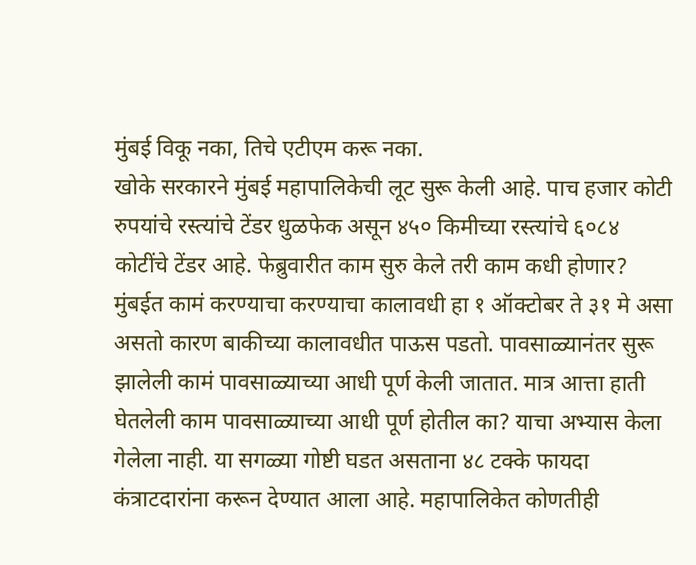मुंबई विकू नका, तिचे एटीएम करू नका.
खोके सरकारने मुंबई महापालिकेची लूट सुरू केली आहे. पाच हजार कोटी रुपयांचे रस्त्यांचे टेंडर धुळफेक असून ४५० किमीच्या रस्त्यांचे ६०८४ कोटींचे टेंडर आहे. फेब्रुवारीत काम सुरु केले तरी काम कधी होणार? मुंबईत कामं करण्याचा करण्याचा कालावधी हा १ ऑक्टोबर ते ३१ मे असा असतो कारण बाकीच्या कालावधीत पाऊस पडतो. पावसाळ्यानंतर सुरू झालेली कामं पावसाळ्याच्या आधी पूर्ण केली जातात. मात्र आत्ता हाती घेतलेली काम पावसाळ्याच्या आधी पूर्ण होतील का? याचा अभ्यास केला गेलेला नाही. या सगळ्या गोष्टी घडत असताना ४८ टक्के फायदा कंत्राटदारांना करून देण्यात आला आहे. महापालिकेत कोणतीही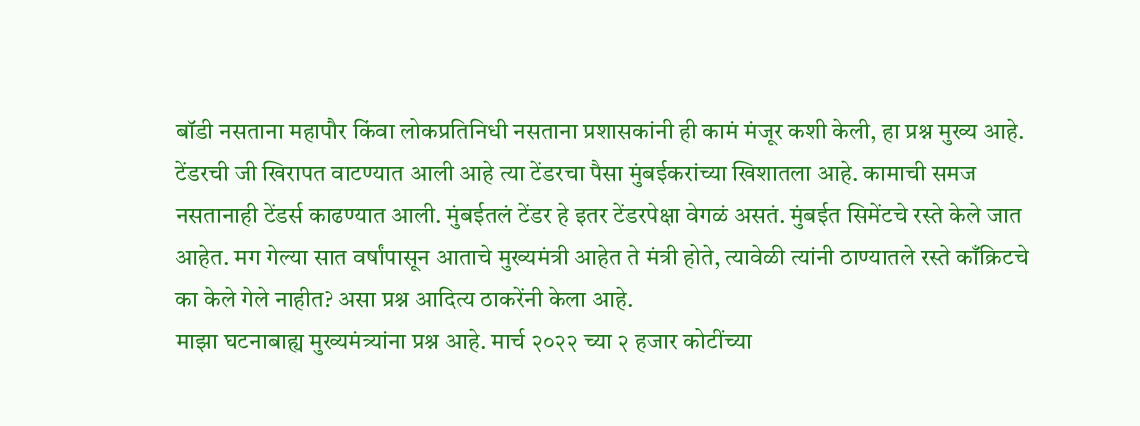बॉडी नसताना महापौर किंवा लोकप्रतिनिधी नसताना प्रशासकांनी ही कामं मंजूर कशी केली, हा प्रश्न मुख्य आहे.
टेंडरची जी खिरापत वाटण्यात आली आहे त्या टेंडरचा पैसा मुंबईकरांच्या खिशातला आहे. कामाची समज नसतानाही टेंडर्स काढण्यात आली. मुंबईतलं टेंडर हे इतर टेंडरपेक्षा वेगळं असतं. मुंबईत सिमेंटचे रस्ते केले जात आहेत. मग गेल्या सात वर्षांपासून आताचे मुख्यमंत्री आहेत ते मंत्री होते, त्यावेळी त्यांनी ठाण्यातले रस्ते काँक्रिटचे का केले गेले नाहीत? असा प्रश्न आदित्य ठाकरेंनी केला आहे.
माझा घटनाबाह्य मुख्यमंत्र्यांना प्रश्न आहे. मार्च २०२२ च्या २ हजार कोटींच्या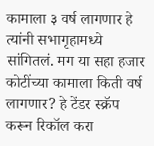कामाला ३ वर्ष लागणार हे त्यांनी सभागृहामध्ये सांगितलं. मग या सहा हजार कोटींच्या कामाला किती वर्ष लागणार? हे टेंडर स्क्रॅप करून रिकॉल करा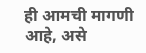ही आमची मागणी आहे, असे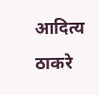आदित्य ठाकरे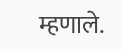म्हणाले.